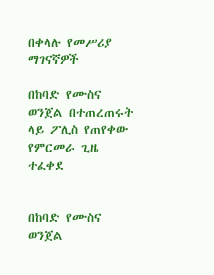በቀላሉ የመሥሪያ ማገናኛዎች

በከባድ የሙስና ወንጀል በተጠረጠሩት ላይ ፖሊስ የጠየቀው የምርመራ ጊዜ ተፈቀደ


በከባድ የሙስና ወንጀል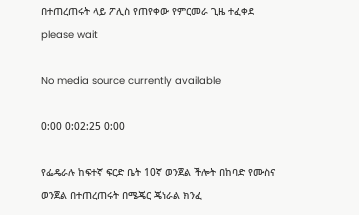በተጠረጠሩት ላይ ፖሊስ የጠየቀው የምርመራ ጊዜ ተፈቀደ
please wait

No media source currently available

0:00 0:02:25 0:00

የፌዴራሉ ከፍተኛ ፍርድ ቤት 10ኛ ወንጀል ችሎት በከባድ የሙስና ወንጀል በተጠረጠሩት በሜጄር ጄነራል ክንፈ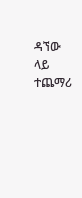ዳኘው ላይ ተጨማሪ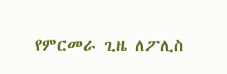የምርመራ ጊዜ ለፖሊስ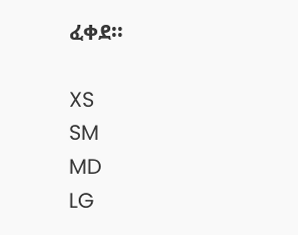ፈቀደ፡፡

XS
SM
MD
LG